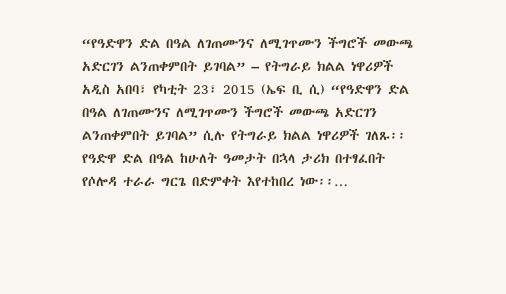“የዓድዋን ድል በዓል ለገጠሙንና ለሚገጥሙን ችግሮች መውጫ አድርገን ልንጠቀምበት ይገባል” – የትግራይ ክልል ነዋሪዎች
አዲስ አበባ፣ የካቲት 23፣ 2015 (ኤፍ ቢ ሲ) “የዓድዋን ድል በዓል ለገጠሙንና ለሚገጥሙን ችግሮች መውጫ አድርገን ልንጠቀምበት ይገባል” ሲሉ የትግራይ ክልል ነዋሪዎች ገለጹ፡፡
የዓድዋ ድል በዓል ከሁለት ዓመታት በኋላ ታሪክ በተፃፈበት የሶሎዳ ተራራ ግርጌ በድምቀት እየተከበረ ነው፡፡…